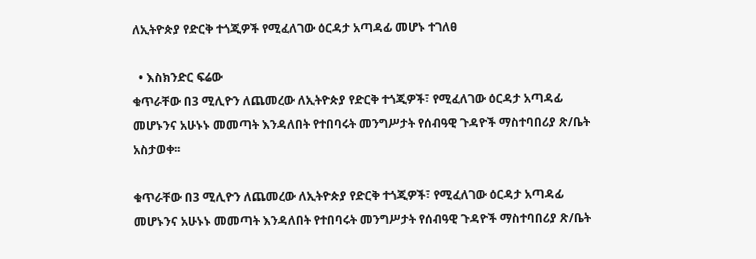ለኢትዮጵያ የድርቅ ተጎጂዎች የሚፈለገው ዕርዳታ አጣዳፊ መሆኑ ተገለፀ

  • እስክንድር ፍሬው
ቁጥራቸው በ3 ሚሊዮን ለጨመረው ለኢትዮጵያ የድርቅ ተጎጂዎች፣ የሚፈለገው ዕርዳታ አጣዳፊ መሆኑንና አሁኑኑ መመጣት እንዳለበት የተበባሩት መንግሥታት የሰብዓዊ ጉዳዮች ማስተባበሪያ ጽ/ቤት አስታወቀ፡፡

ቁጥራቸው በ3 ሚሊዮን ለጨመረው ለኢትዮጵያ የድርቅ ተጎጂዎች፣ የሚፈለገው ዕርዳታ አጣዳፊ መሆኑንና አሁኑኑ መመጣት እንዳለበት የተበባሩት መንግሥታት የሰብዓዊ ጉዳዮች ማስተባበሪያ ጽ/ቤት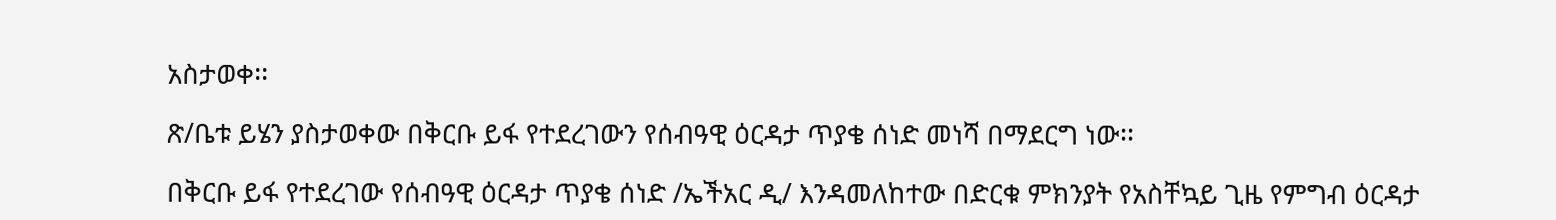አስታወቀ፡፡

ጽ/ቤቱ ይሄን ያስታወቀው በቅርቡ ይፋ የተደረገውን የሰብዓዊ ዕርዳታ ጥያቄ ሰነድ መነሻ በማደርግ ነው፡፡

በቅርቡ ይፋ የተደረገው የሰብዓዊ ዕርዳታ ጥያቄ ሰነድ /ኤችአር ዲ/ እንዳመለከተው በድርቁ ምክንያት የአስቸኳይ ጊዜ የምግብ ዕርዳታ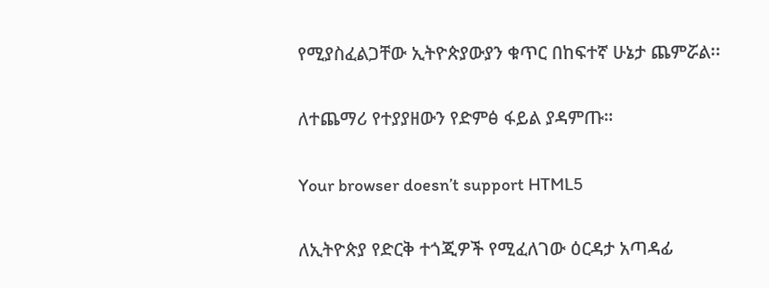የሚያስፈልጋቸው ኢትዮጵያውያን ቁጥር በከፍተኛ ሁኔታ ጨምሯል፡፡

ለተጨማሪ የተያያዘውን የድምፅ ፋይል ያዳምጡ።

Your browser doesn’t support HTML5

ለኢትዮጵያ የድርቅ ተጎጂዎች የሚፈለገው ዕርዳታ አጣዳፊ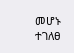መሆኑ ተገለፀ